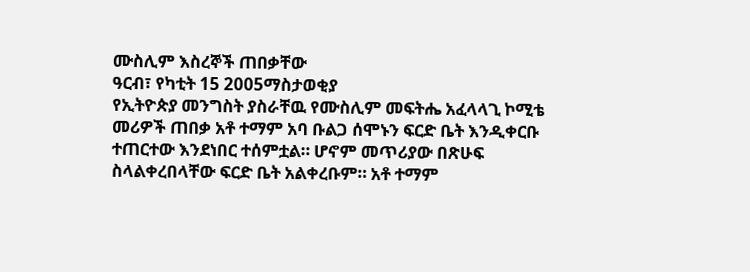ሙስሊም እስረኞች ጠበቃቸው
ዓርብ፣ የካቲት 15 2005ማስታወቂያ
የኢትዮጵያ መንግስት ያስራቸዉ የሙስሊም መፍትሔ አፈላላጊ ኮሚቴ መሪዎች ጠበቃ አቶ ተማም አባ ቡልጋ ሰሞኑን ፍርድ ቤት እንዲቀርቡ ተጠርተው እንደነበር ተሰምቷል። ሆኖም መጥሪያው በጽሁፍ ስላልቀረበላቸው ፍርድ ቤት አልቀረቡም። አቶ ተማም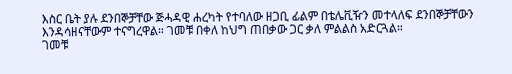እስር ቤት ያሉ ደንበኞቻቸው ጅሓዳዊ ሐረካት የተባለው ዘጋቢ ፊልም በቴሌቪዥን መተላለፍ ደንበኞቻቸውን እንዳሳዘናቸውም ተናግረዋል። ገመቹ በቀለ ከህግ ጠበቃው ጋር ቃለ ምልልስ አድርጓል።
ገመቹ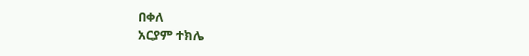በቀለ
አርያም ተክሌ